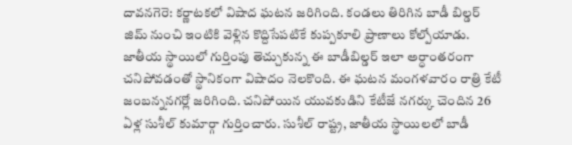దావనగెరె: కర్ణాటకలో విషాద ఘటన జరిగింది. కండలు తిరిగిన బాడీ బిల్డర్ జిమ్ నుంచి ఇంటికి వెళ్లిన కొద్దిసేపటికే కుప్పకూలి ప్రాణాలు కోల్పోయాడు. జాతీయ స్థాయిలో గుర్తింపు తెచ్చుకున్న ఈ బాడీబిల్డర్ ఇలా అర్ధాంతరంగా చనిపోవడంతో స్థానికంగా విషాదం నెలకొంది. ఈ ఘటన మంగళవారం రాత్రి కేటీ జంబన్ననగర్లో జరిగింది. చనిపోయిన యువకుడిని కేటీజే నగర్కు చెందిన 26 ఏళ్ల సుశీల్ కుమార్గా గుర్తించారు. సుశీల్ రాష్ట్ర, జాతీయ స్థాయిలలో బాడీ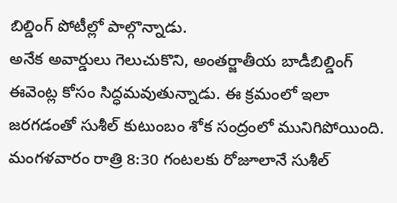బిల్డింగ్ పోటీల్లో పాల్గొన్నాడు.
అనేక అవార్డులు గెలుచుకొని, అంతర్జాతీయ బాడీబిల్డింగ్ ఈవెంట్ల కోసం సిద్ధమవుతున్నాడు. ఈ క్రమంలో ఇలా జరగడంతో సుశీల్ కుటుంబం శోక సంద్రంలో మునిగిపోయింది. మంగళవారం రాత్రి 8:30 గంటలకు రోజూలానే సుశీల్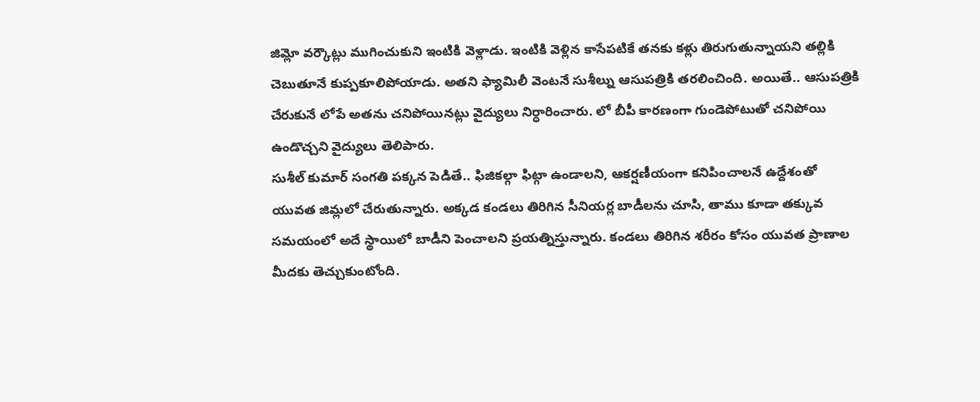జిమ్లో వర్కౌట్లు ముగించుకుని ఇంటికి వెళ్లాడు. ఇంటికి వెళ్లిన కాసేపటికే తనకు కళ్లు తిరుగుతున్నాయని తల్లికి చెబుతూనే కుప్పకూలిపోయాడు. అతని ఫ్యామిలీ వెంటనే సుశీల్ను ఆసుపత్రికి తరలించింది. అయితే.. ఆసుపత్రికి చేరుకునే లోపే అతను చనిపోయినట్లు వైద్యులు నిర్ధారించారు. లో బీపీ కారణంగా గుండెపోటుతో చనిపోయి ఉండొచ్చని వైద్యులు తెలిపారు.
సుశీల్ కుమార్ సంగతి పక్కన పెడితే.. ఫిజికల్గా ఫిట్గా ఉండాలని, ఆకర్షణీయంగా కనిపించాలనే ఉద్దేశంతో యువత జిమ్లలో చేరుతున్నారు. అక్కడ కండలు తిరిగిన సీనియర్ల బాడీలను చూసి, తాము కూడా తక్కువ సమయంలో అదే స్థాయిలో బాడీని పెంచాలని ప్రయత్నిస్తున్నారు. కండలు తిరిగిన శరీరం కోసం యువత ప్రాణాల మీదకు తెచ్చుకుంటోంది.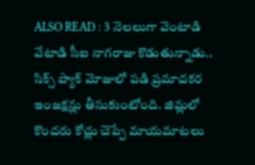ALSO READ : 3 నెలలుగా వెంటాడి వేటాడి సీఐ నాగరాజు కొడుతున్నాడు..
సిక్స్ ప్యాక్ మోజులో పడి ప్రమాదకర ఇంజక్షన్లు తీసుకుంటోంది. జిమ్లలో కొందరు కోచ్లు చెప్పే మాయమాటలు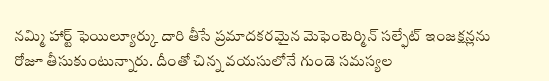నమ్మి హార్ట్ ఫెయిల్యూర్కు దారి తీసే ప్రమాదకరమైన మెఫెంటెర్మిన్ సల్ఫేట్ ఇంజక్షన్లను రోజూ తీసుకుంటున్నారు. దీంతో చిన్న వయసులోనే గుండె సమస్యల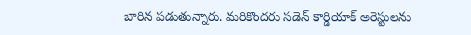బారిన పడుతున్నారు. మరికొందరు సడెన్ కార్డియాక్ అరెస్టులను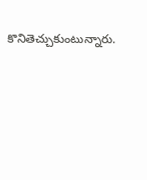కొనితెచ్చుకుంటున్నారు.